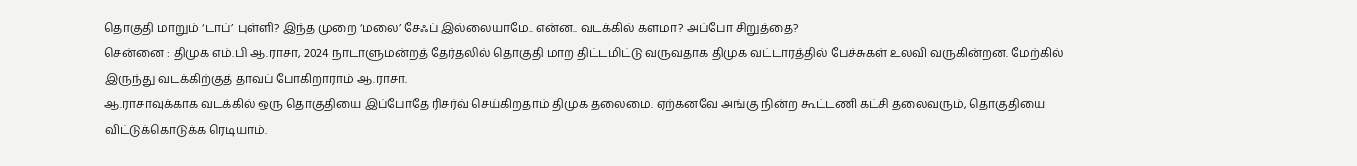தொகுதி மாறும் ‘டாப்’ புள்ளி? இந்த முறை ‘மலை’ சேஃப் இல்லையாமே.. என்ன.. வடக்கில் களமா? அப்போ சிறுத்தை?
சென்னை : திமுக எம்.பி ஆ.ராசா, 2024 நாடாளுமன்றத் தேர்தலில் தொகுதி மாற திட்டமிட்டு வருவதாக திமுக வட்டாரத்தில் பேச்சுகள் உலவி வருகின்றன. மேற்கில் இருந்து வடக்கிற்குத் தாவப் போகிறாராம் ஆ.ராசா.
ஆ.ராசாவுக்காக வடக்கில் ஒரு தொகுதியை இப்போதே ரிசர்வ் செய்கிறதாம் திமுக தலைமை. ஏற்கனவே அங்கு நின்ற கூட்டணி கட்சி தலைவரும், தொகுதியை விட்டுக்கொடுக்க ரெடியாம்.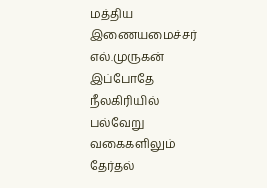மத்திய இணையமைச்சர் எல்.முருகன் இப்போதே நீலகிரியில் பல்வேறு வகைகளிலும் தேர்தல்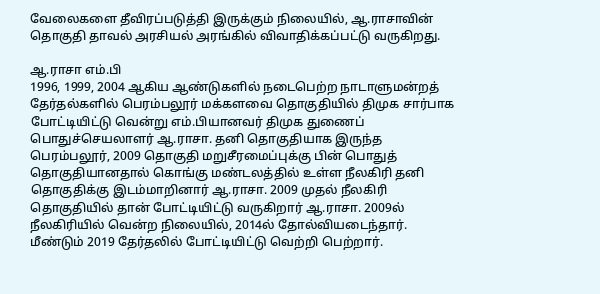வேலைகளை தீவிரப்படுத்தி இருக்கும் நிலையில், ஆ.ராசாவின் தொகுதி தாவல் அரசியல் அரங்கில் விவாதிக்கப்பட்டு வருகிறது.

ஆ.ராசா எம்.பி
1996, 1999, 2004 ஆகிய ஆண்டுகளில் நடைபெற்ற நாடாளுமன்றத் தேர்தல்களில் பெரம்பலூர் மக்களவை தொகுதியில் திமுக சார்பாக போட்டியிட்டு வென்று எம்.பியானவர் திமுக துணைப் பொதுச்செயலாளர் ஆ.ராசா. தனி தொகுதியாக இருந்த பெரம்பலூர், 2009 தொகுதி மறுசீரமைப்புக்கு பின் பொதுத் தொகுதியானதால் கொங்கு மண்டலத்தில் உள்ள நீலகிரி தனி தொகுதிக்கு இடம்மாறினார் ஆ.ராசா. 2009 முதல் நீலகிரி தொகுதியில் தான் போட்டியிட்டு வருகிறார் ஆ.ராசா. 2009ல் நீலகிரியில் வென்ற நிலையில், 2014ல் தோல்வியடைந்தார். மீண்டும் 2019 தேர்தலில் போட்டியிட்டு வெற்றி பெற்றார்.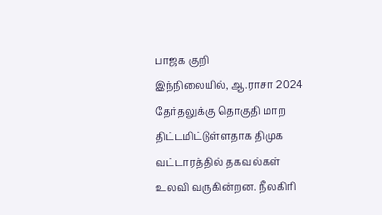பாஜக குறி
இந்நிலையில், ஆ.ராசா 2024 தேர்தலுக்கு தொகுதி மாற திட்டமிட்டுள்ளதாக திமுக வட்டாரத்தில் தகவல்கள் உலவி வருகின்றன. நீலகிரி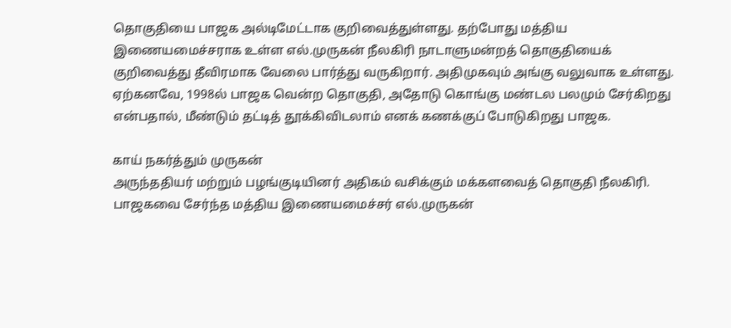தொகுதியை பாஜக அல்டிமேட்டாக குறிவைத்துள்ளது. தற்போது மத்திய இணையமைச்சராக உள்ள எல்.முருகன் நீலகிரி நாடாளுமன்றத் தொகுதியைக் குறிவைத்து தீவிரமாக வேலை பார்த்து வருகிறார். அதிமுகவும் அங்கு வலுவாக உள்ளது. ஏற்கனவே, 1998ல் பாஜக வென்ற தொகுதி, அதோடு கொங்கு மண்டல பலமும் சேர்கிறது என்பதால், மீண்டும் தட்டித் தூக்கிவிடலாம் எனக் கணக்குப் போடுகிறது பாஜக.

காய் நகர்த்தும் முருகன்
அருந்ததியர் மற்றும் பழங்குடியினர் அதிகம் வசிக்கும் மக்களவைத் தொகுதி நீலகிரி. பாஜகவை சேர்ந்த மத்திய இணையமைச்சர் எல்.முருகன்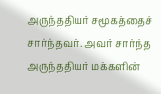அருந்ததியர் சமூகத்தைச் சார்ந்தவர். அவர் சார்ந்த அருந்ததியர் மக்களின்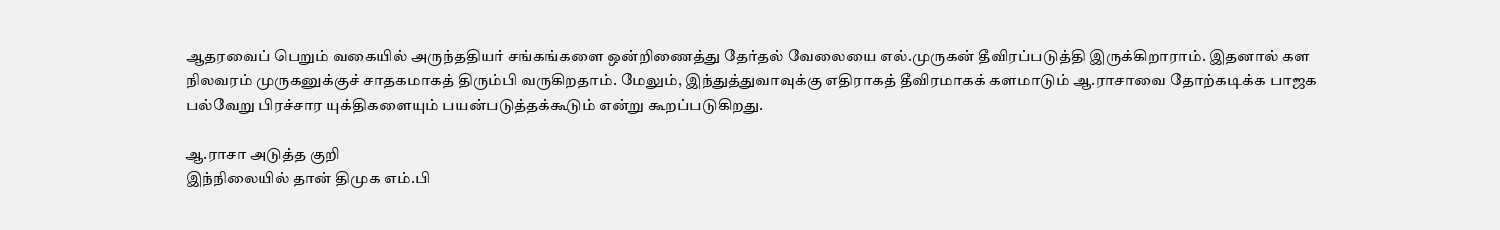ஆதரவைப் பெறும் வகையில் அருந்ததியர் சங்கங்களை ஒன்றிணைத்து தேர்தல் வேலையை எல்.முருகன் தீவிரப்படுத்தி இருக்கிறாராம். இதனால் கள நிலவரம் முருகனுக்குச் சாதகமாகத் திரும்பி வருகிறதாம். மேலும், இந்துத்துவாவுக்கு எதிராகத் தீவிரமாகக் களமாடும் ஆ.ராசாவை தோற்கடிக்க பாஜக பல்வேறு பிரச்சார யுக்திகளையும் பயன்படுத்தக்கூடும் என்று கூறப்படுகிறது.

ஆ.ராசா அடுத்த குறி
இந்நிலையில் தான் திமுக எம்.பி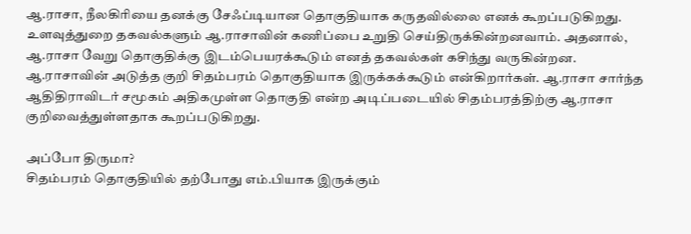ஆ.ராசா, நீலகிரியை தனக்கு சேஃப்டியான தொகுதியாக கருதவில்லை எனக் கூறப்படுகிறது. உளவுத்துறை தகவல்களும் ஆ.ராசாவின் கணிப்பை உறுதி செய்திருக்கின்றனவாம். அதனால், ஆ.ராசா வேறு தொகுதிக்கு இடம்பெயரக்கூடும் எனத் தகவல்கள் கசிந்து வருகின்றன. ஆ.ராசாவின் அடுத்த குறி சிதம்பரம் தொகுதியாக இருக்கக்கூடும் என்கிறார்கள். ஆ.ராசா சார்ந்த ஆதிதிராவிடர் சமூகம் அதிகமுள்ள தொகுதி என்ற அடிப்படையில் சிதம்பரத்திற்கு ஆ.ராசா குறிவைத்துள்ளதாக கூறப்படுகிறது.

அப்போ திருமா?
சிதம்பரம் தொகுதியில் தற்போது எம்.பியாக இருக்கும்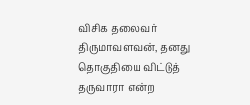விசிக தலைவர் திருமாவளவன், தனது தொகுதியை விட்டுத் தருவாரா என்ற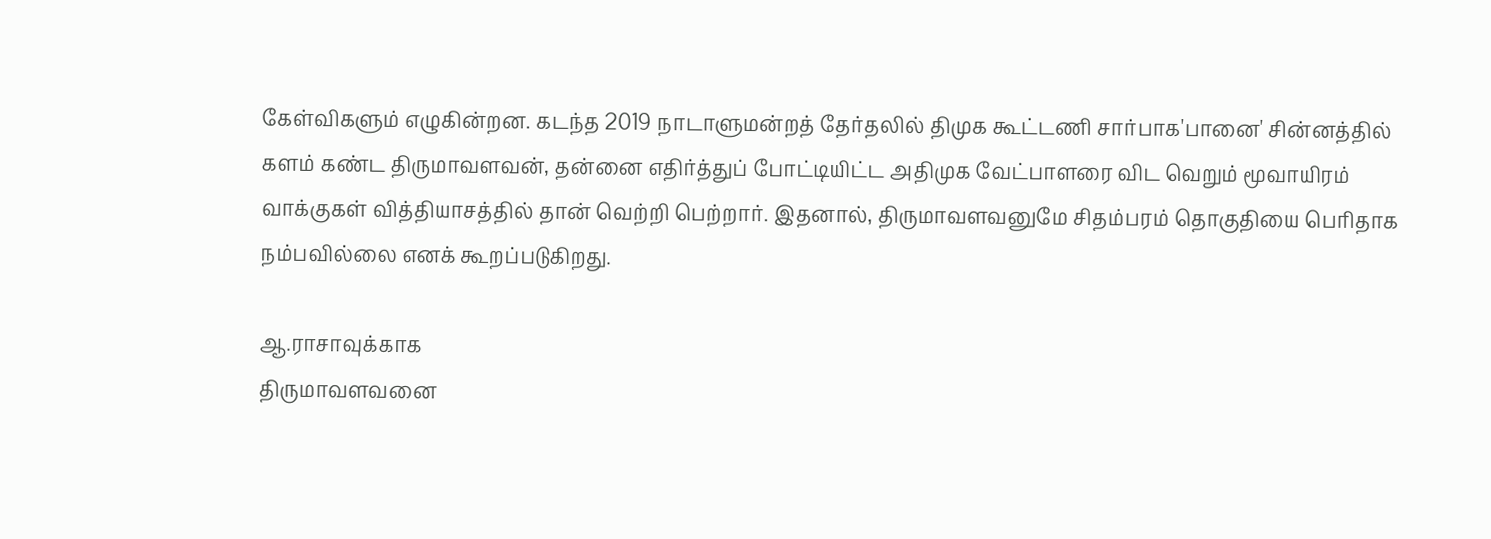கேள்விகளும் எழுகின்றன. கடந்த 2019 நாடாளுமன்றத் தேர்தலில் திமுக கூட்டணி சார்பாக'பானை' சின்னத்தில் களம் கண்ட திருமாவளவன், தன்னை எதிர்த்துப் போட்டியிட்ட அதிமுக வேட்பாளரை விட வெறும் மூவாயிரம் வாக்குகள் வித்தியாசத்தில் தான் வெற்றி பெற்றார். இதனால், திருமாவளவனுமே சிதம்பரம் தொகுதியை பெரிதாக நம்பவில்லை எனக் கூறப்படுகிறது.

ஆ.ராசாவுக்காக
திருமாவளவனை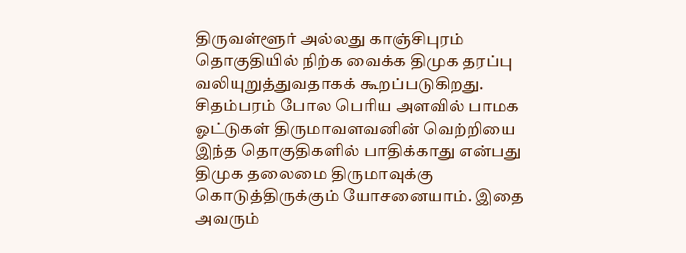திருவள்ளூர் அல்லது காஞ்சிபுரம் தொகுதியில் நிற்க வைக்க திமுக தரப்பு வலியுறுத்துவதாகக் கூறப்படுகிறது. சிதம்பரம் போல பெரிய அளவில் பாமக ஓட்டுகள் திருமாவளவனின் வெற்றியை இந்த தொகுதிகளில் பாதிக்காது என்பது திமுக தலைமை திருமாவுக்கு கொடுத்திருக்கும் யோசனையாம். இதை அவரும்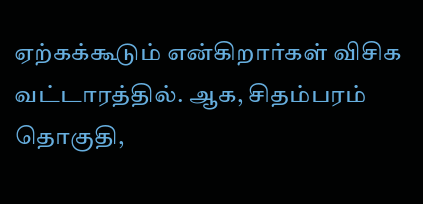ஏற்கக்கூடும் என்கிறார்கள் விசிக வட்டாரத்தில். ஆக, சிதம்பரம் தொகுதி,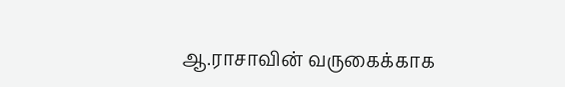ஆ.ராசாவின் வருகைக்காக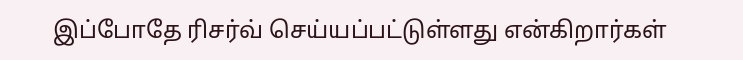இப்போதே ரிசர்வ் செய்யப்பட்டுள்ளது என்கிறார்கள்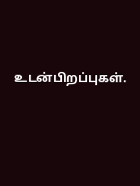உடன்பிறப்புகள்.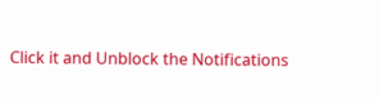Click it and Unblock the Notifications